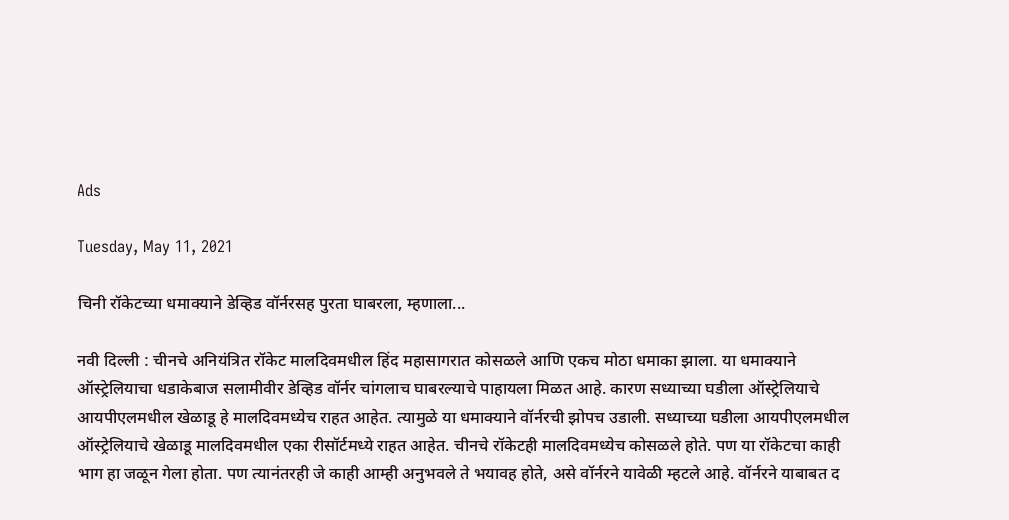Ads

Tuesday, May 11, 2021

चिनी रॉकेटच्या धमाक्याने डेव्हिड वॉर्नरसह पुरता घाबरला, म्हणाला...

नवी दिल्ली : चीनचे अनियंत्रित रॉकेट मालदिवमधील हिंद महासागरात कोसळले आणि एकच मोठा धमाका झाला. या धमाक्याने ऑस्ट्रेलियाचा धडाकेबाज सलामीवीर डेव्हिड वॉर्नर चांगलाच घाबरल्याचे पाहायला मिळत आहे. कारण सध्याच्या घडीला ऑस्ट्रेलियाचे आयपीएलमधील खेळाडू हे मालदिवमध्येच राहत आहेत. त्यामुळे या धमाक्याने वॉर्नरची झोपच उडाली. सध्याच्या घडीला आयपीएलमधील ऑस्ट्रेलियाचे खेळाडू मालदिवमधील एका रीसॉर्टमध्ये राहत आहेत. चीनचे रॉकेटही मालदिवमध्येच कोसळले होते. पण या रॉकेटचा काही भाग हा जळून गेला होता. पण त्यानंतरही जे काही आम्ही अनुभवले ते भयावह होते, असे वॉर्नरने यावेळी म्हटले आहे. वॉर्नरने याबाबत द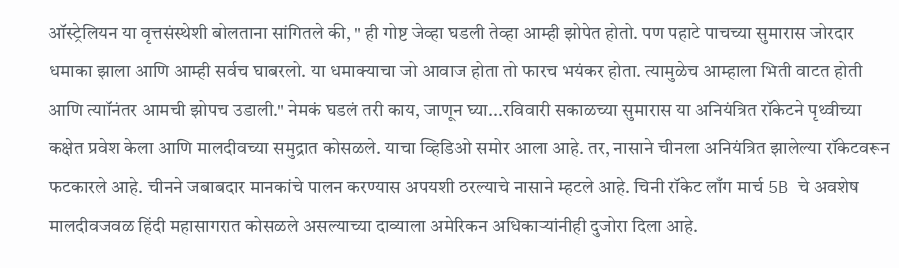ऑस्ट्रेलियन या वृत्तसंस्थेशी बोलताना सांगितले की, " ही गोष्ट जेव्हा घडली तेव्हा आम्ही झोपेत होतो. पण पहाटे पाचच्या सुमारास जोरदार धमाका झाला आणि आम्ही सर्वच घाबरलो. या धमाक्याचा जो आवाज होता तो फारच भयंकर होता. त्यामुळेच आम्हाला भिती वाटत होती आणि त्याॉनंतर आमची झोपच उडाली." नेमकं घडलं तरी काय, जाणून घ्या...रविवारी सकाळच्या सुमारास या अनियंत्रित रॉकेटने पृथ्वीच्या कक्षेत प्रवेश केला आणि मालदीवच्या समुद्रात कोसळले. याचा व्हिडिओ समोर आला आहे. तर, नासाने चीनला अनियंत्रित झालेल्या रॉकेटवरून फटकारले आहे. चीनने जबाबदार मानकांचे पालन करण्यास अपयशी ठरल्याचे नासाने म्हटले आहे. चिनी रॉकेट लाँग मार्च 5B चे अवशेष मालदीवजवळ हिंदी महासागरात कोसळले असल्याच्या दाव्याला अमेरिकन अधिकाऱ्यांनीही दुजोरा दिला आहे.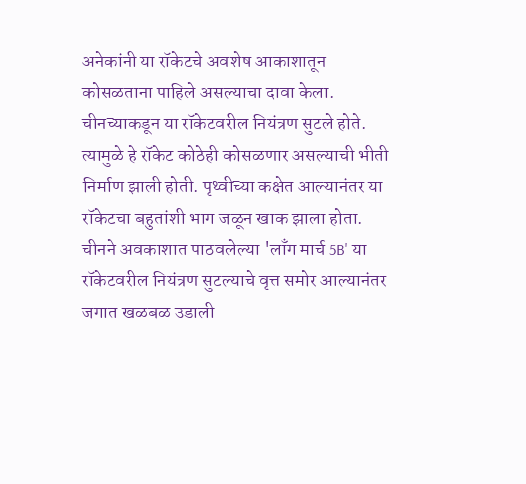अनेकांनी या रॉकेटचे अवशेष आकाशातून कोसळताना पाहिले असल्याचा दावा केला. चीनच्याकडून या रॉकेटवरील नियंत्रण सुटले होते. त्यामुळे हे रॉकेट कोठेही कोसळणार असल्याची भीती निर्माण झाली होती. पृथ्वीच्या कक्षेत आल्यानंतर या रॉकेटचा बहुतांशी भाग जळून खाक झाला होता. चीनने अवकाशात पाठवलेल्या 'लाँग मार्च 5B' या रॉकेटवरील नियंत्रण सुटल्याचे वृत्त समोर आल्यानंतर जगात खळबळ उडाली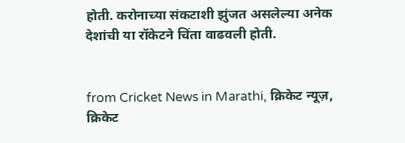होती. करोनाच्या संकटाशी झुंजत असलेल्या अनेक देशांची या रॉकेटने चिंता वाढवली होती.


from Cricket News in Marathi, क्रिकेट न्यूज़, क्रिकेट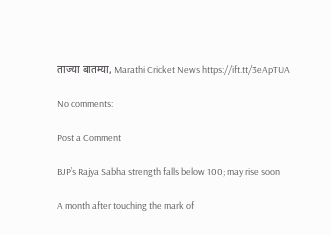ताज्या बातम्या, Marathi Cricket News https://ift.tt/3eApTUA

No comments:

Post a Comment

BJP’s Rajya Sabha strength falls below 100; may rise soon

A month after touching the mark of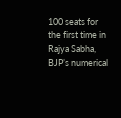100 seats for the first time in Rajya Sabha, BJP’s numerical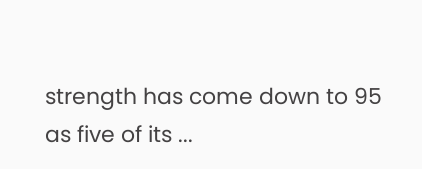strength has come down to 95 as five of its ...